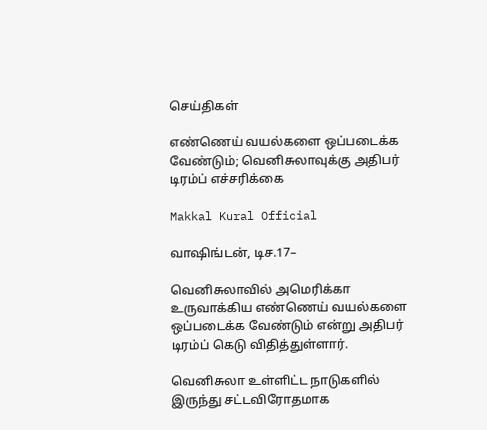செய்திகள்

எண்ணெய் வயல்களை ஒப்படைக்க வேண்டும்; வெனிசுலாவுக்கு அதிபர் டிரம்ப் எச்சரிக்கை

Makkal Kural Official

வாஷிங்டன், டிச.17–

வெனிசுலாவில் அமெரிக்கா உருவாக்கிய எண்ணெய் வயல்களை ஒப்படைக்க வேண்டும் என்று அதிபர் டிரம்ப் கெடு விதித்துள்ளார்.

வெனிசுலா உள்ளிட்ட நாடுகளில் இருந்து சட்டவிரோதமாக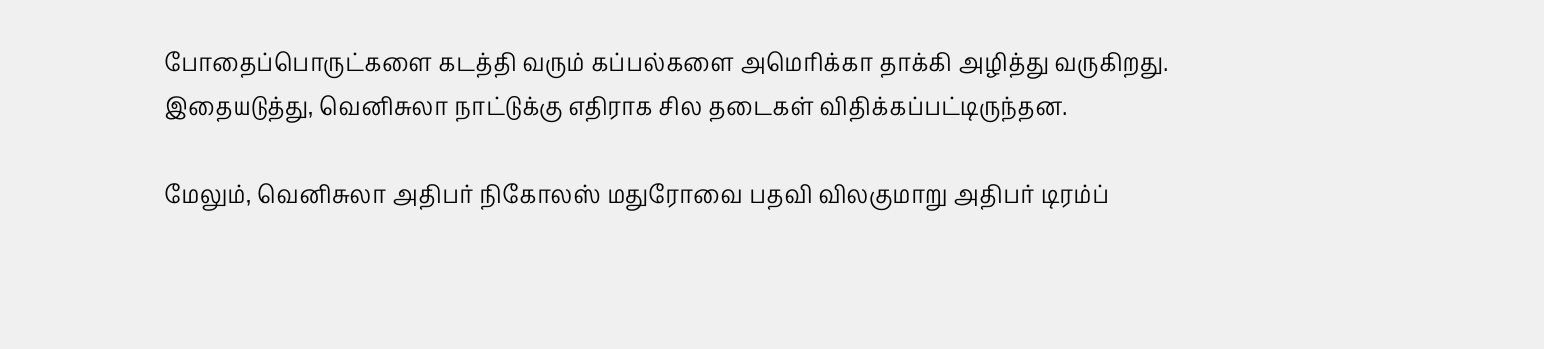போதைப்பொருட்களை கடத்தி வரும் கப்பல்களை அமெரிக்கா தாக்கி அழித்து வருகிறது. இதையடுத்து, வெனிசுலா நாட்டுக்கு எதிராக சில தடைகள் விதிக்கப்பட்டிருந்தன.

மேலும், வெனிசுலா அதிபர் நிகோலஸ் மதுரோவை பதவி விலகுமாறு அதிபர் டிரம்ப்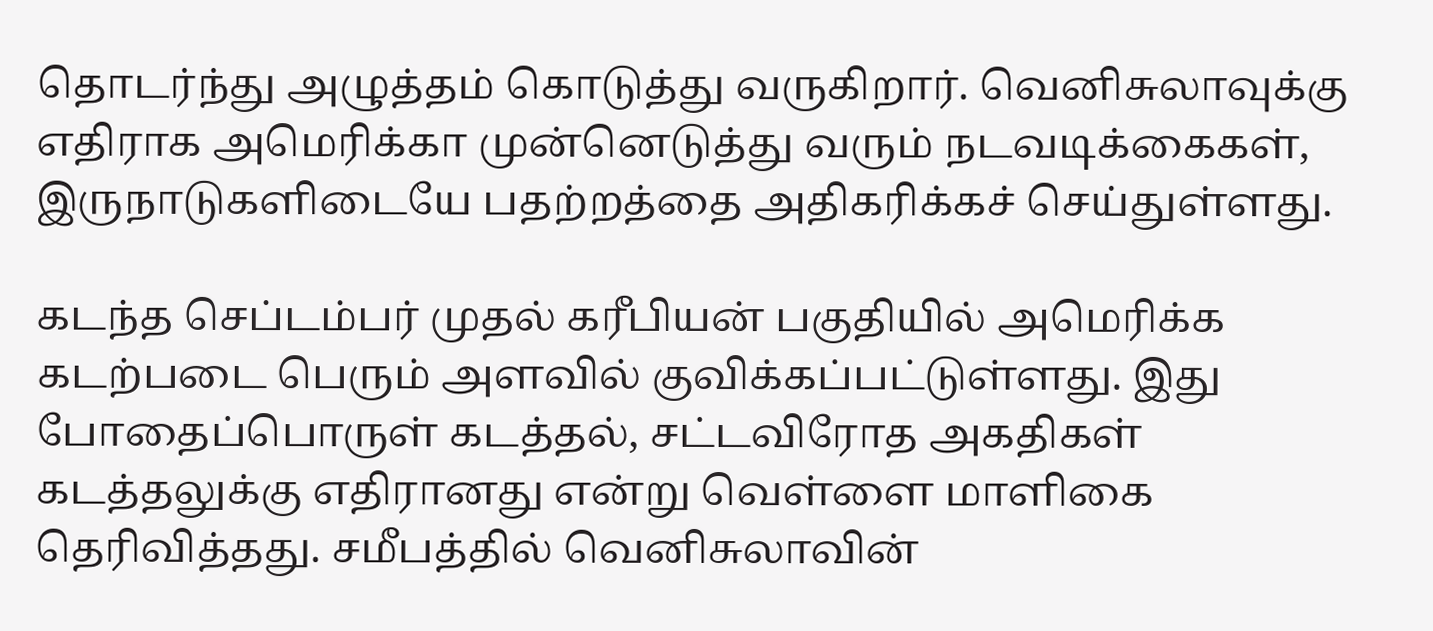தொடர்ந்து அழுத்தம் கொடுத்து வருகிறார். வெனிசுலாவுக்கு எதிராக அமெரிக்கா முன்னெடுத்து வரும் நடவடிக்கைகள், இருநாடுகளிடையே பதற்றத்தை அதிகரிக்கச் செய்துள்ளது.

கடந்த செப்டம்பர் முதல் கரீபியன் பகுதியில் அமெரிக்க கடற்படை பெரும் அளவில் குவிக்கப்பட்டுள்ளது. இது போதைப்பொருள் கடத்தல், சட்டவிரோத அகதிகள் கடத்தலுக்கு எதிரானது என்று வெள்ளை மாளிகை தெரிவித்தது. சமீபத்தில் வெனிசுலாவின்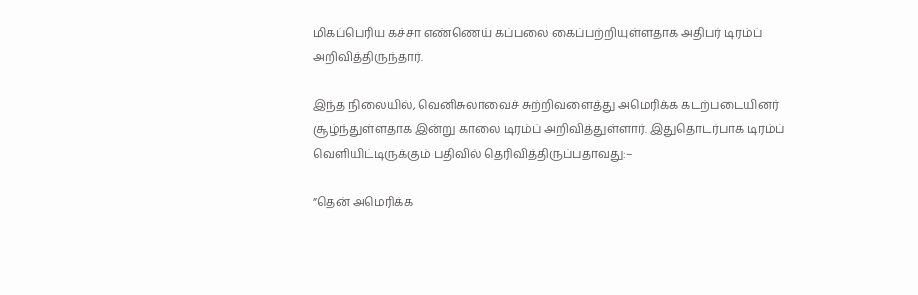மிகப்பெரிய கச்சா எண்ணெய் கப்பலை கைப்பற்றியுள்ளதாக அதிபர் டிரம்ப் அறிவித்திருந்தார்.

இந்த நிலையில், வெனிசுலாவைச் சுற்றிவளைத்து அமெரிக்க கடற்படையினர் சூழ்ந்துள்ளதாக இன்று காலை டிரம்ப் அறிவித்துள்ளார். இதுதொடர்பாக டிரம்ப் வெளியிட்டிருக்கும் பதிவில் தெரிவித்திருப்பதாவது:–

”தென் அமெரிக்க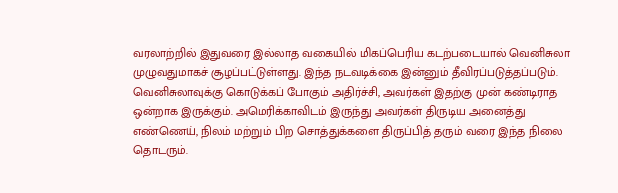வரலாற்றில் இதுவரை இல்லாத வகையில் மிகப்பெரிய கடற்படையால் வெனிசுலா முழுவதுமாகச் சூழப்பட்டுள்ளது. இந்த நடவடிக்கை இன்னும் தீவிரப்படுத்தப்படும். வெனிசுலாவுக்கு கொடுக்கப் போகும் அதிர்ச்சி, அவர்கள் இதற்கு முன் கண்டிராத ஒன்றாக இருக்கும். அமெரிக்காவிடம் இருந்து அவர்கள் திருடிய அனைத்து எண்ணெய், நிலம் மற்றும் பிற சொத்துக்களை திருப்பித் தரும் வரை இந்த நிலை தொடரும்.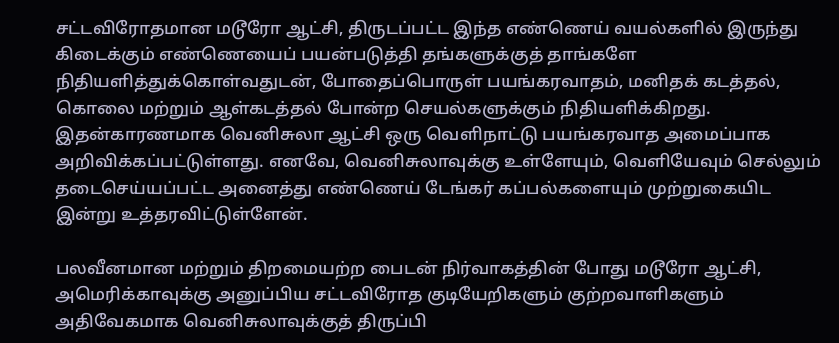சட்டவிரோதமான மடூரோ ஆட்சி, திருடப்பட்ட இந்த எண்ணெய் வயல்களில் இருந்து கிடைக்கும் எண்ணெயைப் பயன்படுத்தி தங்களுக்குத் தாங்களே நிதியளித்துக்கொள்வதுடன், போதைப்பொருள் பயங்கரவாதம், மனிதக் கடத்தல், கொலை மற்றும் ஆள்கடத்தல் போன்ற செயல்களுக்கும் நிதியளிக்கிறது. இதன்காரணமாக வெனிசுலா ஆட்சி ஒரு வெளிநாட்டு பயங்கரவாத அமைப்பாக அறிவிக்கப்பட்டுள்ளது. எனவே, வெனிசுலாவுக்கு உள்ளேயும், வெளியேவும் செல்லும் தடைசெய்யப்பட்ட அனைத்து எண்ணெய் டேங்கர் கப்பல்களையும் முற்றுகையிட இன்று உத்தரவிட்டுள்ளேன்.

பலவீனமான மற்றும் திறமையற்ற பைடன் நிர்வாகத்தின் போது மடூரோ ஆட்சி, அமெரிக்காவுக்கு அனுப்பிய சட்டவிரோத குடியேறிகளும் குற்றவாளிகளும் அதிவேகமாக வெனிசுலாவுக்குத் திருப்பி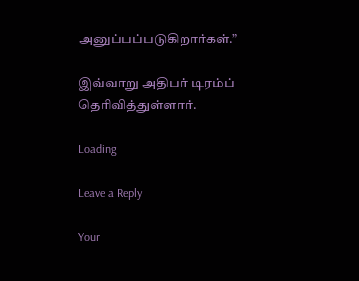அனுப்பப்படுகிறார்கள்.”

இவ்வாறு அதிபர் டிரம்ப் தெரிவித்துள்ளார்.

Loading

Leave a Reply

Your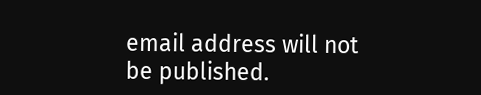email address will not be published.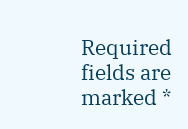Required fields are marked *